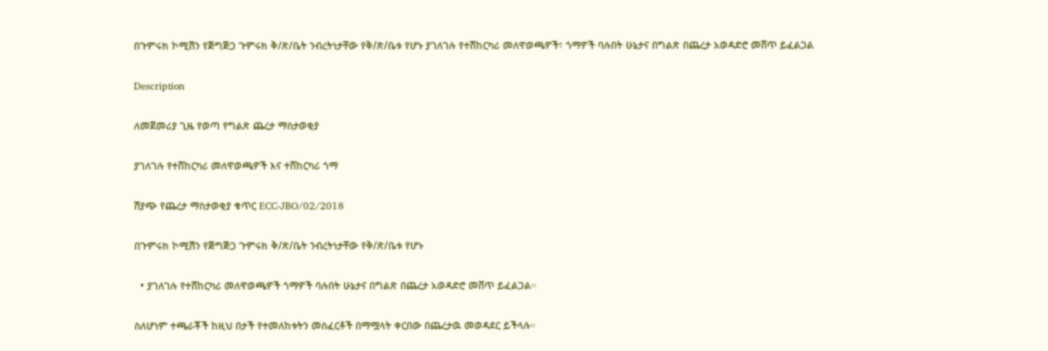በጉምሩክ ኮሚሽን የጅግጅጋ ጉምሩክ ቅ/ጽ/ቤት ንብረትነታቸው የቅ/ጽ/ቤቱ የሆኑ ያገለገሉ የተሽከርካሪ መለዋወጫዎች፣ ጎማዎች ባሉበት ሁኔታና በግልጽ በጨረታ አወዳድሮ መሸጥ ይፈልጋል

Description

ለመጀመሪያ ጊዜ የወጣ የግልጽ ጨረታ ማስታወቂያ

ያገለገሉ የተሸከርካሪ መለዋወጫዎች እና ተሸከርካሪ ጎማ

ሽያጭ የጨረታ ማስታወቂያ ቁጥር ECC‐JBO/02/2018

በጉምሩክ ኮሚሽን የጅግጅጋ ጉምሩክ ቅ/ጽ/ቤት ንብረትነታቸው የቅ/ጽ/ቤቱ የሆኑ

  • ያገለገሉ የተሸከርካሪ መለዋወጫዎች ጎማዎች ባሉበት ሁኔታና በግልጽ በጨረታ አወዳድሮ መሸጥ ይፈልጋል።

ስለሆነም ተጫራቾች ከዚህ በታች የተመለከቱትን መስፈርቶች በማሟላት ቀርበው በጨረታዉ መወዳደር ይችላሉ።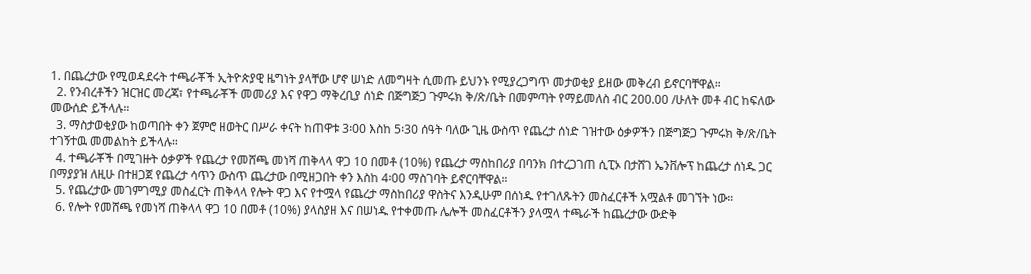1. በጨረታው የሚወዳደሩት ተጫራቾች ኢትዮጵያዊ ዜግነት ያላቸው ሆኖ ሠነድ ለመግዛት ሲመጡ ይህንኑ የሚያረጋግጥ መታወቂያ ይዘው መቅረብ ይኖርባቸዋል።
  2. የንብረቶችን ዝርዝር መረጃ፣ የተጫራቾች መመሪያ እና የዋጋ ማቅረቢያ ሰነድ በጅግጅጋ ጉምሩክ ቅ/ጽ/ቤት በመምጣት የማይመለስ ብር 200.00 /ሁለት መቶ ብር ከፍለው መውሰድ ይችላሉ።
  3. ማስታወቂያው ከወጣበት ቀን ጀምሮ ዘወትር በሥራ ቀናት ከጠዋቱ 3፡00 እስከ 5፡30 ሰዓት ባለው ጊዜ ውስጥ የጨረታ ሰነድ ገዝተው ዕቃዎችን በጅግጅጋ ጉምሩክ ቅ/ጽ/ቤት ተገኝተዉ መመልከት ይችላሉ።
  4. ተጫራቾች በሚገዙት ዕቃዎች የጨረታ የመሸጫ መነሻ ጠቅላላ ዋጋ 10 በመቶ (10%) የጨረታ ማስከበሪያ በባንክ በተረጋገጠ ሲፒኦ በታሸገ ኤንቨሎፕ ከጨረታ ሰነዱ ጋር በማያያዝ ለዚሁ በተዘጋጀ የጨረታ ሳጥን ውስጥ ጨረታው በሚዘጋበት ቀን እስከ 4፡00 ማስገባት ይኖርባቸዋል።
  5. የጨረታው መገምገሚያ መስፈርት ጠቅላላ የሎት ዋጋ እና የተሟላ የጨረታ ማስከበሪያ ዋስትና እንዲሁም በሰነዱ የተገለጹትን መስፈርቶች አሟልቶ መገኘት ነው።
  6. የሎት የመሸጫ የመነሻ ጠቅላላ ዋጋ 10 በመቶ (10%) ያላስያዘ እና በሠነዱ የተቀመጡ ሌሎች መስፈርቶችን ያላሟላ ተጫራች ከጨረታው ውድቅ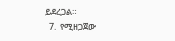ይደረጋል።
  7.  የሚዘጋጀው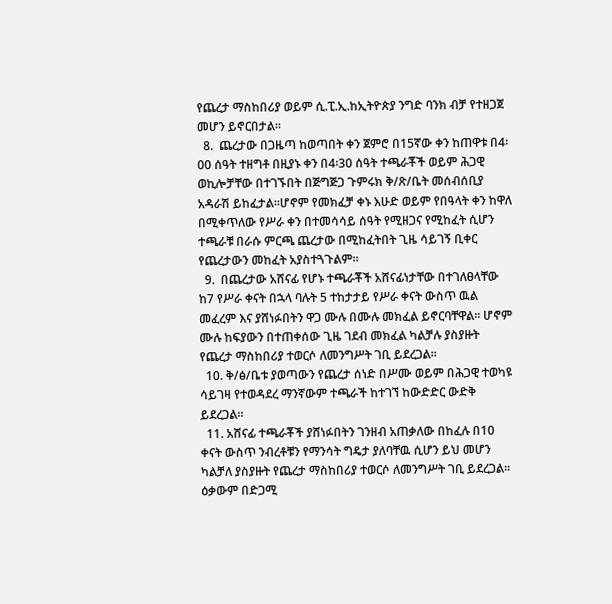የጨረታ ማስከበሪያ ወይም ሲ.ፒ.ኢ.ከኢትዮጵያ ንግድ ባንክ ብቻ የተዘጋጀ መሆን ይኖርበታል።
  8.  ጨረታው በጋዜጣ ከወጣበት ቀን ጀምሮ በ15ኛው ቀን ከጠዋቱ በ4፡00 ሰዓት ተዘግቶ በዚያኑ ቀን በ4፡30 ሰዓት ተጫራቾች ወይም ሕጋዊ ወኪሎቻቸው በተገኙበት በጅግጅጋ ጉምሩክ ቅ/ጽ/ቤት መሰብሰቢያ አዳራሽ ይከፈታል፡፡ሆኖም የመክፈቻ ቀኑ እሁድ ወይም የበዓላት ቀን ከዋለ በሚቀጥለው የሥራ ቀን በተመሳሳይ ሰዓት የሚዘጋና የሚከፈት ሲሆን ተጫራቹ በራሱ ምርጫ ጨረታው በሚከፈትበት ጊዜ ሳይገኝ ቢቀር የጨረታውን መከፈት አያስተጓጉልም።
  9.  በጨረታው አሸናፊ የሆኑ ተጫራቾች አሸናፊነታቸው በተገለፀላቸው ከ7 የሥራ ቀናት በኋላ ባሉት 5 ተከታታይ የሥራ ቀናት ውስጥ ዉል መፈረም እና ያሸነፉበትን ዋጋ ሙሉ በሙሉ መክፈል ይኖርባቸዋል፡፡ ሆኖም ሙሉ ከፍያውን በተጠቀሰው ጊዜ ገደብ መክፈል ካልቻሉ ያስያዙት የጨረታ ማስከበሪያ ተወርሶ ለመንግሥት ገቢ ይደረጋል።
  10. ቅ/ፅ/ቤቱ ያወጣውን የጨረታ ሰነድ በሥሙ ወይም በሕጋዊ ተወካዩ ሳይገዛ የተወዳደረ ማንኛውም ተጫራች ከተገኘ ከውድድር ውድቅ ይደረጋል።
  11. አሸናፊ ተጫራቾች ያሸነፉበትን ገንዘብ አጠቃለው በከፈሉ በ10 ቀናት ውስጥ ንብረቶቹን የማንሳት ግዴታ ያለባቸዉ ሲሆን ይህ መሆን ካልቻለ ያስያዙት የጨረታ ማስከበሪያ ተወርሶ ለመንግሥት ገቢ ይደረጋል፡፡ ዕቃውም በድጋሚ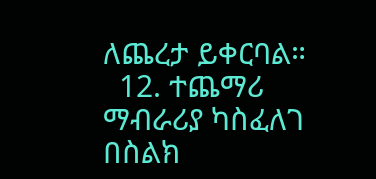ለጨረታ ይቀርባል።
  12. ተጨማሪ ማብራሪያ ካስፈለገ በስልክ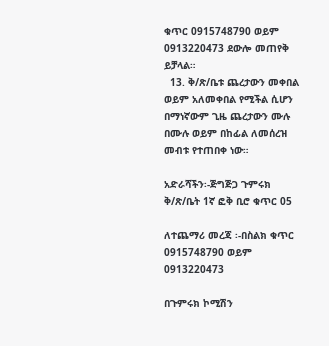ቁጥር 0915748790 ወይም 0913220473 ደውሎ መጠየቅ ይቻላል።
  13. ቅ/ጽ/ቤቱ ጨረታውን መቀበል ወይም አለመቀበል የሚችል ሲሆን በማነኛውም ጊዜ ጨረታውን ሙሉ በሙሉ ወይም በከፊል ለመሰረዝ መብቱ የተጠበቀ ነው።

አድራሻችን፡-ጅግጅጋ ጉምሩክ ቅ/ጽ/ቤት 1ኛ ፎቅ ቢሮ ቁጥር 05

ለተጨማሪ መረጃ ፡-በስልክ ቁጥር 0915748790 ወይም 0913220473

በጉምሩክ ኮሚሽን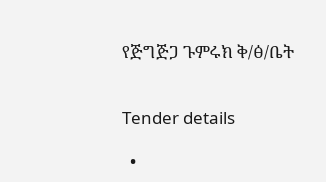የጅግጅጋ ጉምሩክ ቅ/ፅ/ቤት


Tender details

  •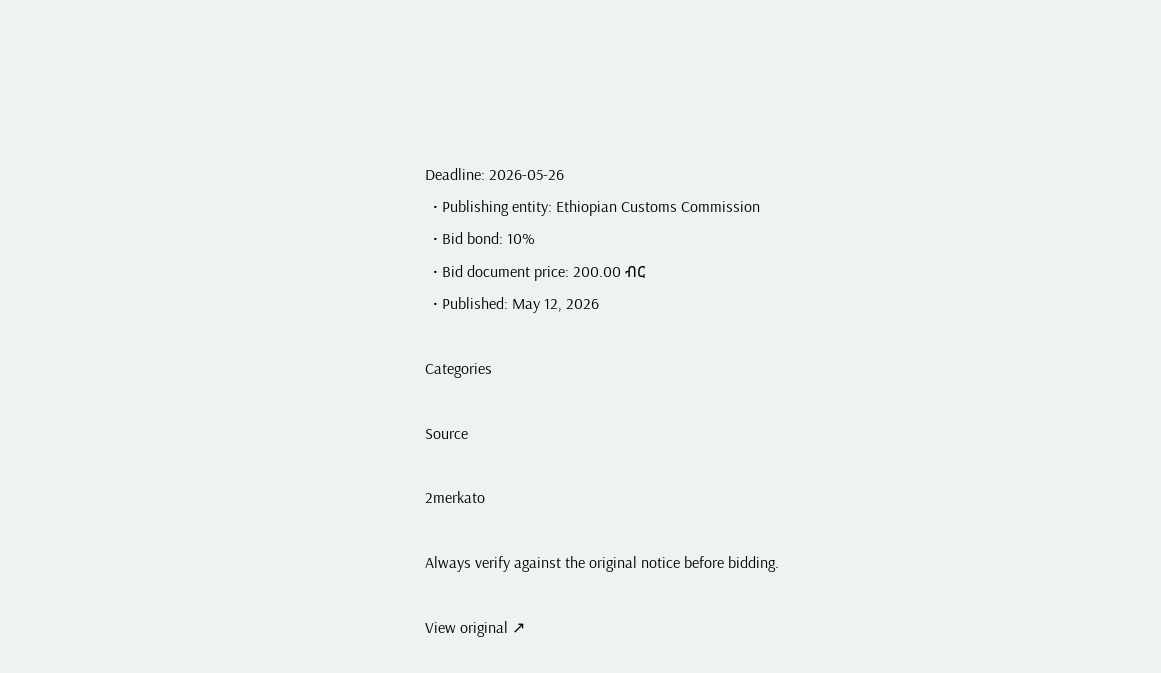Deadline: 2026-05-26
  • Publishing entity: Ethiopian Customs Commission
  • Bid bond: 10%
  • Bid document price: 200.00 ብር
  • Published: May 12, 2026

Categories

Source

2merkato

Always verify against the original notice before bidding.

View original ↗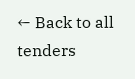← Back to all tenders